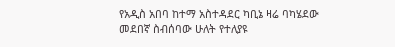የአዲስ አበባ ከተማ አስተዳደር ካቢኔ ዛሬ ባካሄደው መደበኛ ስብሰባው ሁለት የተለያዩ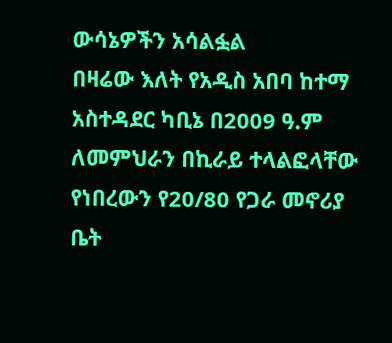ውሳኔዎችን አሳልፏል
በዛሬው እለት የአዲስ አበባ ከተማ አስተዳደር ካቢኔ በ2009 ዓ.ም ለመምህራን በኪራይ ተላልፎላቸው የነበረውን የ20/80 የጋራ መኖሪያ ቤት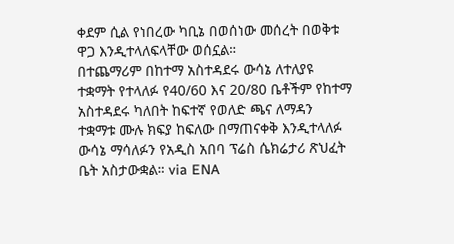ቀደም ሲል የነበረው ካቢኔ በወሰነው መሰረት በወቅቱ ዋጋ እንዲተላለፍላቸው ወሰኗል።
በተጨማሪም በከተማ አስተዳደሩ ውሳኔ ለተለያዩ ተቋማት የተላለፉ የ40/60 እና 20/80 ቤቶችም የከተማ አስተዳደሩ ካለበት ከፍተኛ የወለድ ጫና ለማዳን ተቋማቱ ሙሉ ክፍያ ከፍለው በማጠናቀቅ እንዲተላለፉ ውሳኔ ማሳለፉን የአዲስ አበባ ፕሬስ ሴክሬታሪ ጽህፈት ቤት አስታውቋል። via ENA